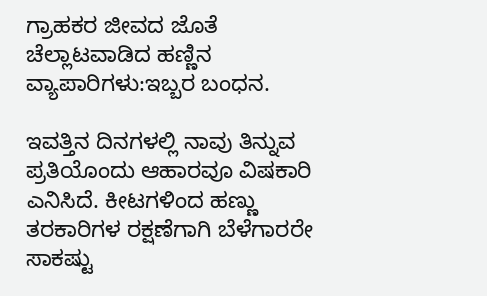ಗ್ರಾಹಕರ ಜೀವದ ಜೊತೆ ಚೆಲ್ಲಾಟವಾಡಿದ ಹಣ್ಣಿನ ವ್ಯಾಪಾರಿಗಳು:ಇಬ್ಬರ ಬಂಧನ.

ಇವತ್ತಿನ ದಿನಗಳಲ್ಲಿ ನಾವು ತಿನ್ನುವ ಪ್ರತಿಯೊಂದು ಆಹಾರವೂ ವಿಷಕಾರಿ ಎನಿಸಿದೆ. ಕೀಟಗಳಿಂದ ಹಣ್ಣು ತರಕಾರಿಗಳ ರಕ್ಷಣೆಗಾಗಿ ಬೆಳೆಗಾರರೇ ಸಾಕಷ್ಟು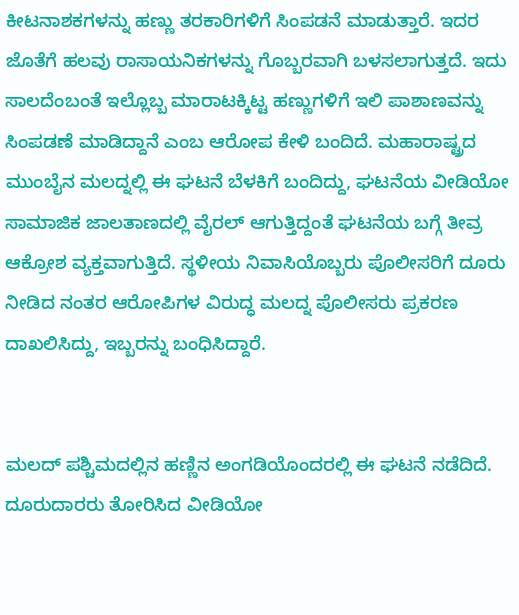ಕೀಟನಾಶಕಗಳನ್ನು ಹಣ್ಣು ತರಕಾರಿಗಳಿಗೆ ಸಿಂಪಡನೆ ಮಾಡುತ್ತಾರೆ. ಇದರ ಜೊತೆಗೆ ಹಲವು ರಾಸಾಯನಿಕಗಳನ್ನು ಗೊಬ್ಬರವಾಗಿ ಬಳಸಲಾಗುತ್ತದೆ. ಇದು ಸಾಲದೆಂಬಂತೆ ಇಲ್ಲೊಬ್ಬ ಮಾರಾಟಕ್ಕಿಟ್ಟ ಹಣ್ಣುಗಳಿಗೆ ಇಲಿ ಪಾಶಾಣವನ್ನು ಸಿಂಪಡಣೆ ಮಾಡಿದ್ದಾನೆ ಎಂಬ ಆರೋಪ ಕೇಳಿ ಬಂದಿದೆ. ಮಹಾರಾಷ್ಟ್ರದ ಮುಂಬೈನ ಮಲದ್ನಲ್ಲಿ ಈ ಘಟನೆ ಬೆಳಕಿಗೆ ಬಂದಿದ್ದು, ಘಟನೆಯ ವೀಡಿಯೋ ಸಾಮಾಜಿಕ ಜಾಲತಾಣದಲ್ಲಿ ವೈರಲ್ ಆಗುತ್ತಿದ್ದಂತೆ ಘಟನೆಯ ಬಗ್ಗೆ ತೀವ್ರ ಆಕ್ರೋಶ ವ್ಯಕ್ತವಾಗುತ್ತಿದೆ. ಸ್ಥಳೀಯ ನಿವಾಸಿಯೊಬ್ಬರು ಪೊಲೀಸರಿಗೆ ದೂರು ನೀಡಿದ ನಂತರ ಆರೋಪಿಗಳ ವಿರುದ್ಧ ಮಲದ್ನ ಪೊಲೀಸರು ಪ್ರಕರಣ ದಾಖಲಿಸಿದ್ದು, ಇಬ್ಬರನ್ನು ಬಂಧಿಸಿದ್ದಾರೆ.


ಮಲದ್ ಪಶ್ಚಿಮದಲ್ಲಿನ ಹಣ್ಣಿನ ಅಂಗಡಿಯೊಂದರಲ್ಲಿ ಈ ಘಟನೆ ನಡೆದಿದೆ. ದೂರುದಾರರು ತೋರಿಸಿದ ವೀಡಿಯೋ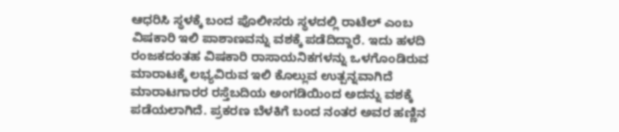ಆಧರಿಸಿ ಸ್ಥಳಕ್ಕೆ ಬಂದ ಪೊಲೀಸರು ಸ್ಥಳದಲ್ಲಿ ರಾಟೆಲ್ ಎಂಬ ವಿಷಕಾರಿ ಇಲಿ ಪಾಶಾಣವನ್ನು ವಶಕ್ಕೆ ಪಡೆದಿದ್ದಾರೆ. ಇದು ಹಳದಿ ರಂಜಕದಂತಹ ವಿಷಕಾರಿ ರಾಸಾಯನಿಕಗಳನ್ನು ಒಳಗೊಂಡಿರುವ ಮಾರಾಟಕ್ಕೆ ಲಭ್ಯವಿರುವ ಇಲಿ ಕೊಲ್ಲುವ ಉತ್ಪನ್ನವಾಗಿದೆ ಮಾರಾಟಗಾರರ ರಸ್ತೆಬದಿಯ ಅಂಗಡಿಯಿಂದ ಅದನ್ನು ವಶಕ್ಕೆ ಪಡೆಯಲಾಗಿದೆ. ಪ್ರಕರಣ ಬೆಳಕಿಗೆ ಬಂದ ನಂತರ ಅವರ ಹಣ್ಣಿನ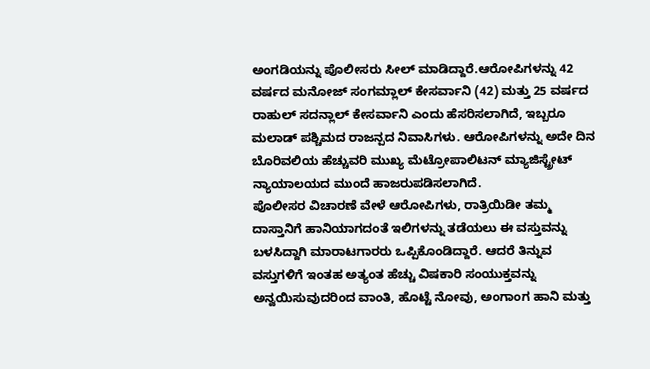ಅಂಗಡಿಯನ್ನು ಪೊಲೀಸರು ಸೀಲ್ ಮಾಡಿದ್ದಾರೆ.ಆರೋಪಿಗಳನ್ನು 42 ವರ್ಷದ ಮನೋಜ್ ಸಂಗಮ್ಲಾಲ್ ಕೇಸರ್ವಾನಿ (42) ಮತ್ತು 25 ವರ್ಷದ ರಾಹುಲ್ ಸದನ್ಲಾಲ್ ಕೇಸರ್ವಾನಿ ಎಂದು ಹೆಸರಿಸಲಾಗಿದೆ, ಇಬ್ಬರೂ ಮಲಾಡ್ ಪಶ್ಚಿಮದ ರಾಜನ್ಪದ ನಿವಾಸಿಗಳು. ಆರೋಪಿಗಳನ್ನು ಅದೇ ದಿನ ಬೊರಿವಲಿಯ ಹೆಚ್ಚುವರಿ ಮುಖ್ಯ ಮೆಟ್ರೋಪಾಲಿಟನ್ ಮ್ಯಾಜಿಸ್ಟ್ರೇಟ್ ನ್ಯಾಯಾಲಯದ ಮುಂದೆ ಹಾಜರುಪಡಿಸಲಾಗಿದೆ.
ಪೊಲೀಸರ ವಿಚಾರಣೆ ವೇಳೆ ಆರೋಪಿಗಳು, ರಾತ್ರಿಯಿಡೀ ತಮ್ಮ ದಾಸ್ತಾನಿಗೆ ಹಾನಿಯಾಗದಂತೆ ಇಲಿಗಳನ್ನು ತಡೆಯಲು ಈ ವಸ್ತುವನ್ನು ಬಳಸಿದ್ದಾಗಿ ಮಾರಾಟಗಾರರು ಒಪ್ಪಿಕೊಂಡಿದ್ದಾರೆ. ಆದರೆ ತಿನ್ನುವ ವಸ್ತುಗಳಿಗೆ ಇಂತಹ ಅತ್ಯಂತ ಹೆಚ್ಚು ವಿಷಕಾರಿ ಸಂಯುಕ್ತವನ್ನು ಅನ್ವಯಿಸುವುದರಿಂದ ವಾಂತಿ, ಹೊಟ್ಟೆ ನೋವು, ಅಂಗಾಂಗ ಹಾನಿ ಮತ್ತು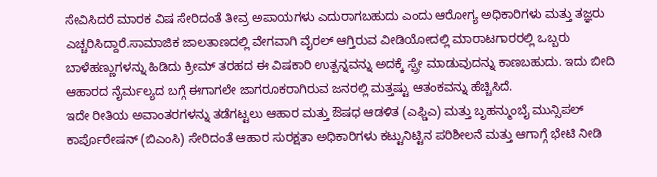ಸೇವಿಸಿದರೆ ಮಾರಕ ವಿಷ ಸೇರಿದಂತೆ ತೀವ್ರ ಅಪಾಯಗಳು ಎದುರಾಗಬಹುದು ಎಂದು ಆರೋಗ್ಯ ಅಧಿಕಾರಿಗಳು ಮತ್ತು ತಜ್ಞರು ಎಚ್ಚರಿಸಿದ್ದಾರೆ.ಸಾಮಾಜಿಕ ಜಾಲತಾಣದಲ್ಲಿ ವೇಗವಾಗಿ ವೈರಲ್ ಆಗ್ತಿರುವ ವೀಡಿಯೋದಲ್ಲಿ ಮಾರಾಟಗಾರರಲ್ಲಿ ಒಬ್ಬರು ಬಾಳೆಹಣ್ಣುಗಳನ್ನು ಹಿಡಿದು ಕ್ರೀಮ್ ತರಹದ ಈ ವಿಷಕಾರಿ ಉತ್ಪನ್ನವನ್ನು ಅದಕ್ಕೆ ಸ್ಪ್ರೇ ಮಾಡುವುದನ್ನು ಕಾಣಬಹುದು. ಇದು ಬೀದಿ ಆಹಾರದ ನೈರ್ಮಲ್ಯದ ಬಗ್ಗೆ ಈಗಾಗಲೇ ಜಾಗರೂಕರಾಗಿರುವ ಜನರಲ್ಲಿ ಮತ್ತಷ್ಟು ಆತಂಕವನ್ನು ಹೆಚ್ಚಿಸಿದೆ.
ಇದೇ ರೀತಿಯ ಅವಾಂತರಗಳನ್ನು ತಡೆಗಟ್ಟಲು ಆಹಾರ ಮತ್ತು ಔಷಧ ಆಡಳಿತ (ಎಫ್ಡಿಎ) ಮತ್ತು ಬೃಹನ್ಮುಂಬೈ ಮುನ್ಸಿಪಲ್ ಕಾರ್ಪೊರೇಷನ್ (ಬಿಎಂಸಿ) ಸೇರಿದಂತೆ ಆಹಾರ ಸುರಕ್ಷತಾ ಅಧಿಕಾರಿಗಳು ಕಟ್ಟುನಿಟ್ಟಿನ ಪರಿಶೀಲನೆ ಮತ್ತು ಆಗಾಗ್ಗೆ ಭೇಟಿ ನೀಡಿ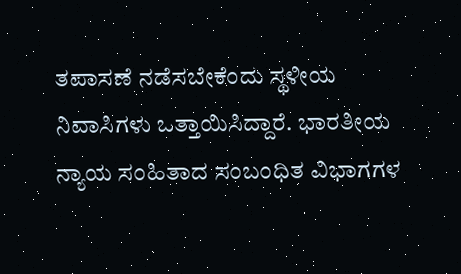ತಪಾಸಣೆ ನಡೆಸಬೇಕೆಂದು ಸ್ಥಳೀಯ ನಿವಾಸಿಗಳು ಒತ್ತಾಯಿಸಿದ್ದಾರೆ. ಭಾರತೀಯ ನ್ಯಾಯ ಸಂಹಿತಾದ ಸಂಬಂಧಿತ ವಿಭಾಗಗಳ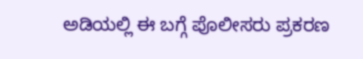ಅಡಿಯಲ್ಲಿ ಈ ಬಗ್ಗೆ ಪೊಲೀಸರು ಪ್ರಕರಣ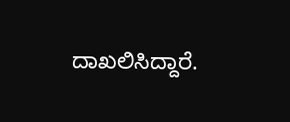ದಾಖಲಿಸಿದ್ದಾರೆ.